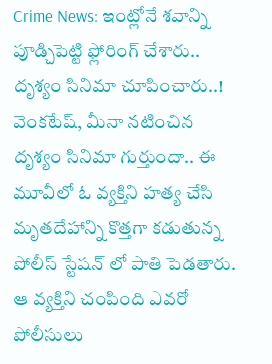Crime News: ఇంట్లోనే శవాన్ని పూడ్చిపెట్టి ఫ్లోరింగ్ చేశారు.. దృశ్యం సినిమా చూపించారు..!
వెంకటేష్, మీనా నటించిన దృశ్యం సినిమా గుర్తుందా.. ఈ మూవీలో ఓ వ్యక్తిని హత్య చేసి మృతదేహాన్ని కొత్తగా కడుతున్న పోలీస్ స్టేషన్ లో పాతి పెడతారు. ఆ వ్యక్తిని చంపింది ఎవరో పోలీసులు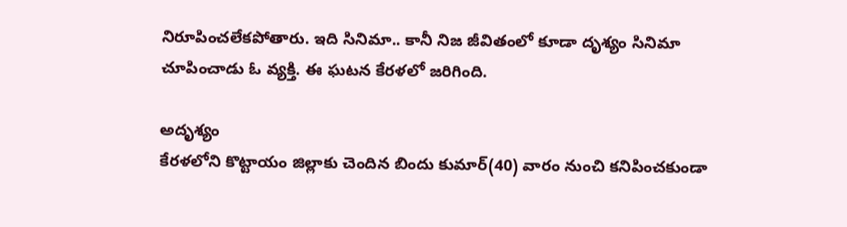నిరూపించలేకపోతారు. ఇది సినిమా.. కానీ నిజ జీవితంలో కూడా దృశ్యం సినిమా చూపించాడు ఓ వ్యక్తి. ఈ ఘటన కేరళలో జరిగింది.

అదృశ్యం
కేరళలోని కొట్టాయం జిల్లాకు చెందిన బిందు కుమార్(40) వారం నుంచి కనిపించకుండా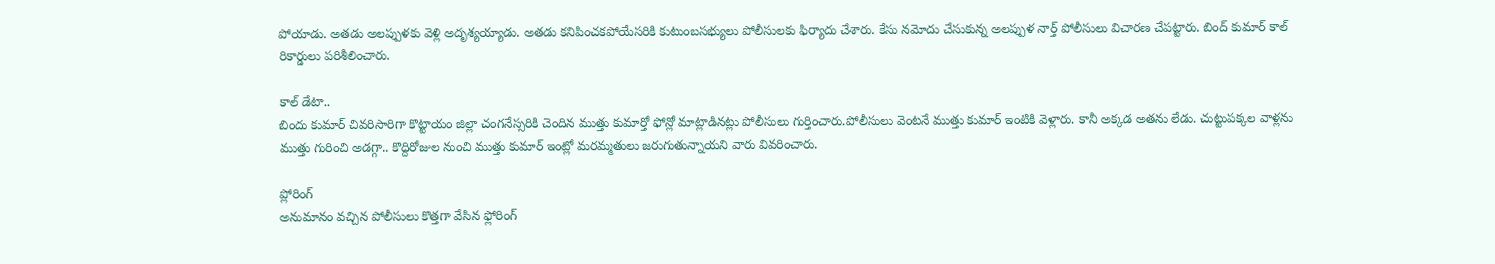పోయాడు. అతడు అలప్పుళకు వెళ్లి అదృశ్యయ్యాడు. అతడు కనిపించకపోయేసరికి కుటుంబసభ్యులు పోలీసులకు ఫిర్యాదు చేశారు. కేసు నమోదు చేసుకున్న అలప్పుళ నార్త్ పోలీసులు విచారణ చేపట్టారు. బింద్ కుమార్ కాల్ రికార్డులు పరిశీలించారు.

కాల్ డేటా..
బిందు కుమార్ చివరిసారిగా కొట్టాయం జిల్లా చంగనేస్సరికి చెందిన ముత్తు కుమార్తో ఫోన్లో మాట్లాడినట్లు పోలీసులు గుర్తించారు.పోలీసులు వెంటనే ముత్తు కుమార్ ఇంటికి వెళ్లారు. కానీ అక్కడ అతను లేడు. చుట్టుపక్కల వాళ్లను ముత్తు గురించి అడగ్గా.. కొద్దిరోజుల నుంచి ముత్తు కుమార్ ఇంట్లో మరమ్మతులు జరుగుతున్నాయని వారు వివరించారు.

ప్లోరింగ్
అనుమానం వచ్చిన పోలీసులు కొత్తగా వేసిన ఫ్లోరింగ్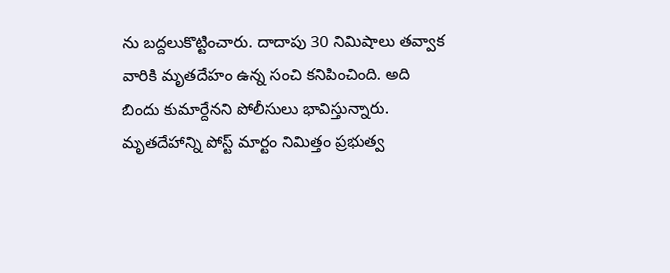ను బద్దలుకొట్టించారు. దాదాపు 30 నిమిషాలు తవ్వాక వారికి మృతదేహం ఉన్న సంచి కనిపించింది. అది బిందు కుమార్దేనని పోలీసులు భావిస్తున్నారు. మృతదేహాన్ని పోస్ట్ మార్టం నిమిత్తం ప్రభుత్వ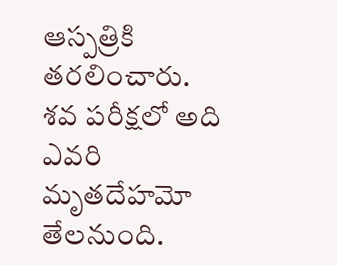ఆస్పత్రికి తరలించారు. శవ పరీక్షలో అది ఎవరి మృతదేహమో తేలనుంది.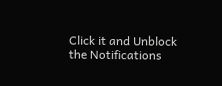Click it and Unblock the Notifications